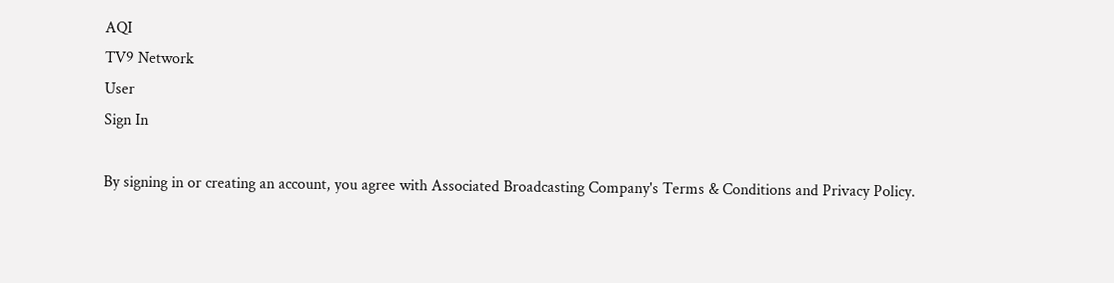AQI
TV9 Network
User
Sign In

By signing in or creating an account, you agree with Associated Broadcasting Company's Terms & Conditions and Privacy Policy.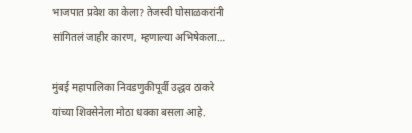भाजपात प्रवेश का केला? तेजस्वी घोसाळकरांनी सांगितलं जाहीर कारण, म्हणाल्या अभिषेकला…

मुंबई महापालिका निवडणुकीपूर्वी उद्धव ठाकरे यांच्या शिवसेनेला मोठा धक्का बसला आहे.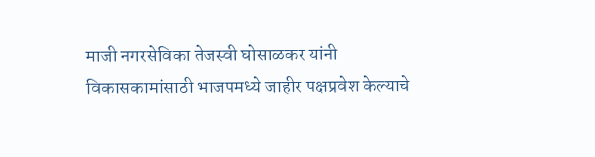माजी नगरसेविका तेजस्वी घोसाळकर यांनी विकासकामांसाठी भाजपमध्ये जाहीर पक्षप्रवेश केल्याचे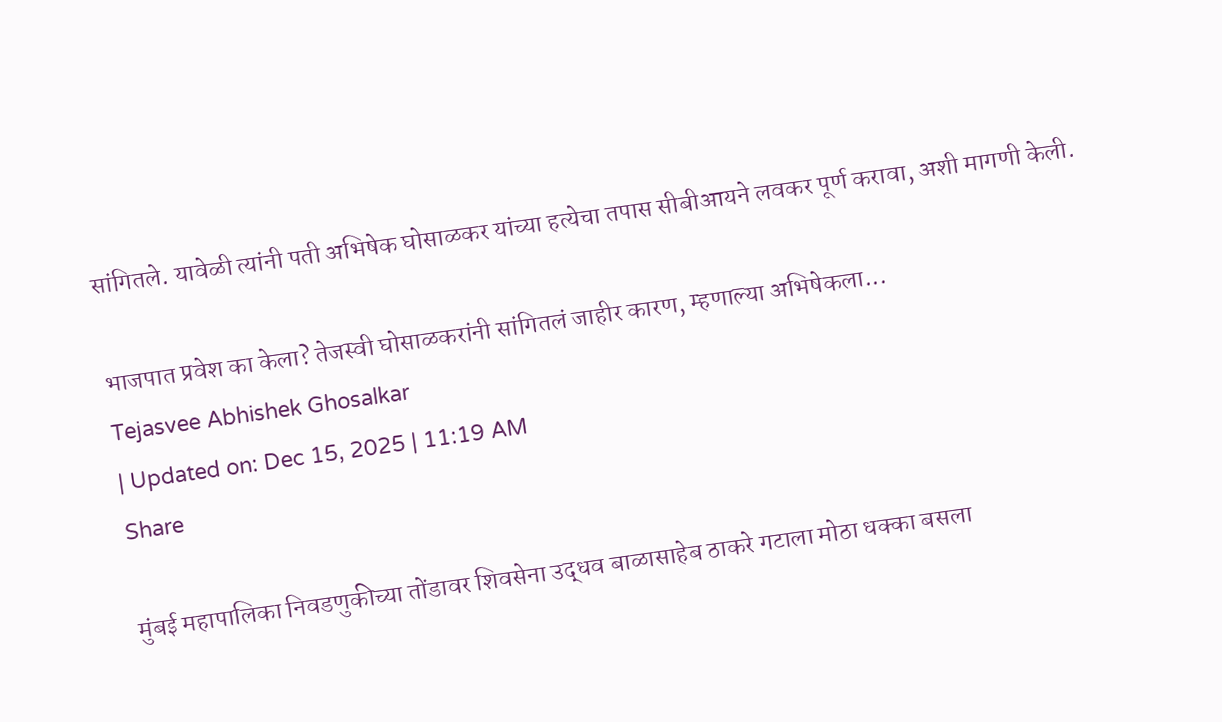सांगितले. यावेळी त्यांनी पती अभिषेक घोसाळकर यांच्या हत्येचा तपास सीबीआयने लवकर पूर्ण करावा, अशी मागणी केली.

भाजपात प्रवेश का केला? तेजस्वी घोसाळकरांनी सांगितलं जाहीर कारण, म्हणाल्या अभिषेकला...
Tejasvee Abhishek Ghosalkar
| Updated on: Dec 15, 2025 | 11:19 AM
Share

मुंबई महापालिका निवडणुकीच्या तोंडावर शिवसेना उद्धव बाळासाहेब ठाकरे गटाला मोठा धक्का बसला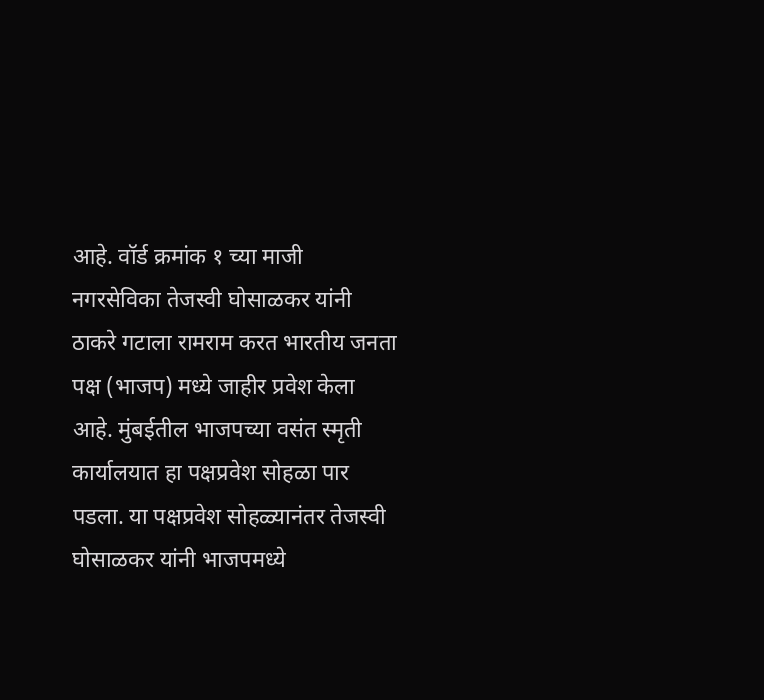आहे. वॉर्ड क्रमांक १ च्या माजी नगरसेविका तेजस्वी घोसाळकर यांनी ठाकरे गटाला रामराम करत भारतीय जनता पक्ष (भाजप) मध्ये जाहीर प्रवेश केला आहे. मुंबईतील भाजपच्या वसंत स्मृती कार्यालयात हा पक्षप्रवेश सोहळा पार पडला. या पक्षप्रवेश सोहळ्यानंतर तेजस्वी घोसाळकर यांनी भाजपमध्ये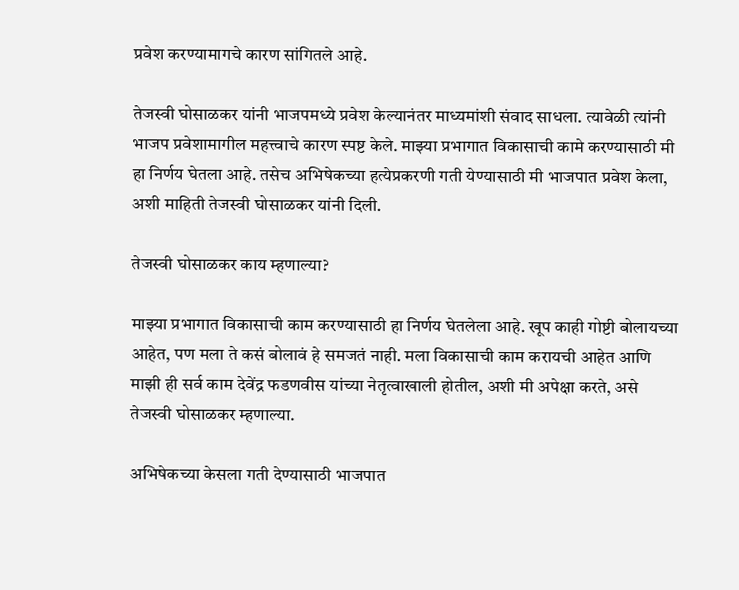प्रवेश करण्यामागचे कारण सांगितले आहे.

तेजस्वी घोसाळकर यांनी भाजपमध्ये प्रवेश केल्यानंतर माध्यमांशी संवाद साधला. त्यावेळी त्यांनी भाजप प्रवेशामागील महत्त्वाचे कारण स्पष्ट केले. माझ्या प्रभागात विकासाची कामे करण्यासाठी मी हा निर्णय घेतला आहे. तसेच अभिषेकच्या हत्येप्रकरणी गती येण्यासाठी मी भाजपात प्रवेश केला, अशी माहिती तेजस्वी घोसाळकर यांनी दिली.

तेजस्वी घोसाळकर काय म्हणाल्या?

माझ्या प्रभागात विकासाची काम करण्यासाठी हा निर्णय घेतलेला आहे. खूप काही गोष्टी बोलायच्या आहेत, पण मला ते कसं बोलावं हे समजतं नाही. मला विकासाची काम करायची आहेत आणि माझी ही सर्व काम देवेंद्र फडणवीस यांच्या नेतृत्वाखाली होतील, अशी मी अपेक्षा करते, असे तेजस्वी घोसाळकर म्हणाल्या.

अभिषेकच्या केसला गती देण्यासाठी भाजपात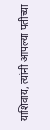याशिवाय, त्यांनी आपल्या पतीच्या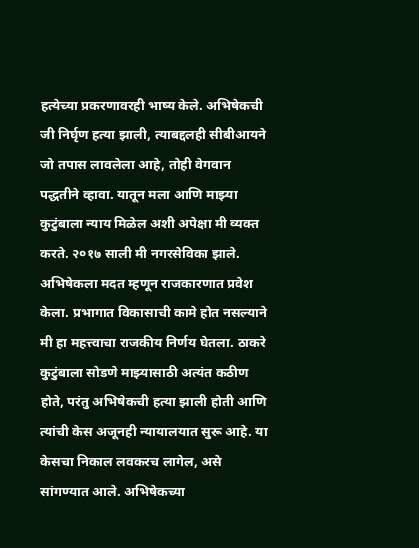हत्येच्या प्रकरणावरही भाष्य केले. अभिषेकची जी निर्घृण हत्या झाली, त्याबद्दलही सीबीआयने जो तपास लावलेला आहे, तोही वेगवान पद्धतीने व्हावा. यातून मला आणि माझ्या कुटुंबाला न्याय मिळेल अशी अपेक्षा मी व्यक्त करते. २०१७ साली मी नगरसेविका झाले. अभिषेकला मदत म्हणून राजकारणात प्रवेश केला. प्रभागात विकासाची कामे होत नसल्याने मी हा महत्त्वाचा राजकीय निर्णय घेतला. ठाकरे कुटुंबाला सोडणे माझ्यासाठी अत्यंत कठीण होते, परंतु अभिषेकची हत्या झाली होती आणि त्यांची केस अजूनही न्यायालयात सुरू आहे. या केसचा निकाल लवकरच लागेल, असे सांगण्यात आले. अभिषेकच्या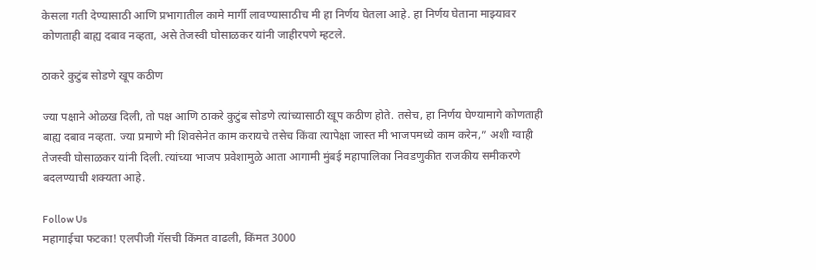केसला गती देण्यासाठी आणि प्रभागातील कामे मार्गी लावण्यासाठीच मी हा निर्णय घेतला आहे. हा निर्णय घेताना माझ्यावर कोणताही बाह्य दबाव नव्हता, असे तेजस्वी घोसाळकर यांनी जाहीरपणे म्हटले.

ठाकरे कुटुंब सोडणे खूप कठीण

ज्या पक्षाने ओळख दिली, तो पक्ष आणि ठाकरे कुटुंब सोडणे त्यांच्यासाठी खूप कठीण होते. तसेच, हा निर्णय घेण्यामागे कोणताही बाह्य दबाव नव्हता. ज्या प्रमाणे मी शिवसेनेत काम करायचे तसेच किंवा त्यापेक्षा जास्त मी भाजपमध्ये काम करेन,” अशी ग्वाही तेजस्वी घोसाळकर यांनी दिली. त्यांच्या भाजप प्रवेशामुळे आता आगामी मुंबई महापालिका निवडणुकीत राजकीय समीकरणे बदलण्याची शक्यता आहे.

Follow Us
महागाईचा फटका! एलपीजी गॅसची किंमत वाढली, किंमत 3000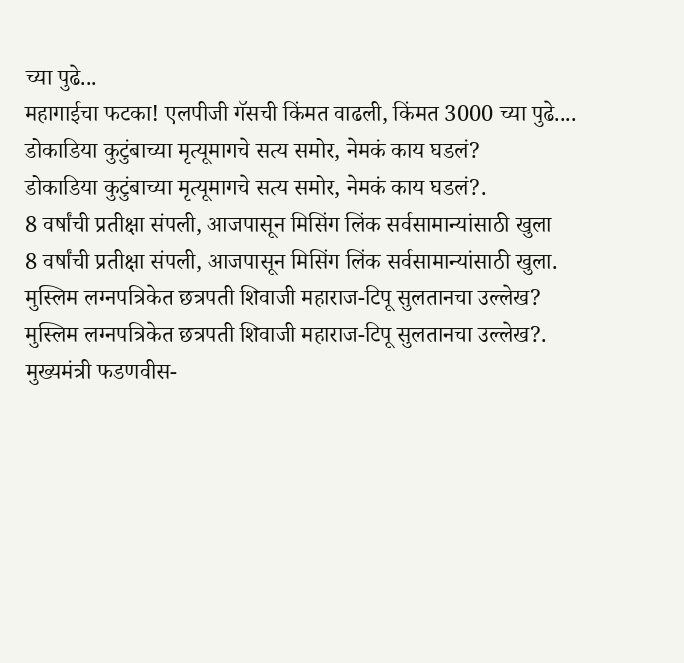च्या पुढे...
महागाईचा फटका! एलपीजी गॅसची किंमत वाढली, किंमत 3000 च्या पुढे....
डोकाडिया कुटुंबाच्या मृत्यूमागचे सत्य समोर, नेमकं काय घडलं?
डोकाडिया कुटुंबाच्या मृत्यूमागचे सत्य समोर, नेमकं काय घडलं?.
8 वर्षांची प्रतीक्षा संपली, आजपासून मिसिंग लिंक सर्वसामान्यांसाठी खुला
8 वर्षांची प्रतीक्षा संपली, आजपासून मिसिंग लिंक सर्वसामान्यांसाठी खुला.
मुस्लिम लग्नपत्रिकेत छत्रपती शिवाजी महाराज-टिपू सुलतानचा उल्लेख?
मुस्लिम लग्नपत्रिकेत छत्रपती शिवाजी महाराज-टिपू सुलतानचा उल्लेख?.
मुख्यमंत्री फडणवीस-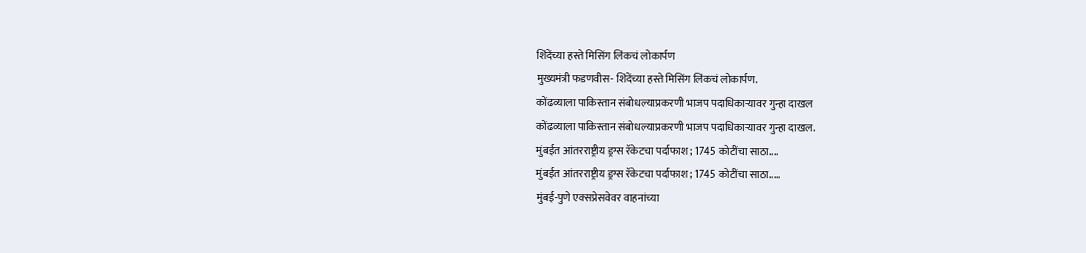शिंदेंच्या हस्ते मिसिंग लिंकचं लोकार्पण
मुख्यमंत्री फडणवीस- शिंदेंच्या हस्ते मिसिंग लिंकचं लोकार्पण.
कोंढव्याला पाकिस्तान संबोधल्याप्रकरणी भाजप पदाधिकाऱ्यावर गुन्हा दाखल
कोंढव्याला पाकिस्तान संबोधल्याप्रकरणी भाजप पदाधिकाऱ्यावर गुन्हा दाखल.
मुंबईत आंतरराष्ट्रीय ड्रग्स रॅकेटचा पर्दाफाश; 1745 कोटींचा साठा....
मुंबईत आंतरराष्ट्रीय ड्रग्स रॅकेटचा पर्दाफाश; 1745 कोटींचा साठा.....
मुंबई-पुणे एक्सप्रेसवेवर वाहनांच्या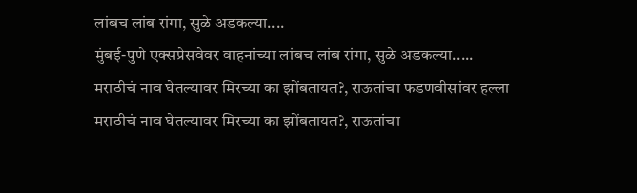लांबच लांब रांगा, सुळे अडकल्या....
मुंबई-पुणे एक्सप्रेसवेवर वाहनांच्या लांबच लांब रांगा, सुळे अडकल्या.....
मराठीचं नाव घेतल्यावर मिरच्या का झोंबतायत?, राऊतांचा फडणवीसांवर हल्ला
मराठीचं नाव घेतल्यावर मिरच्या का झोंबतायत?, राऊतांचा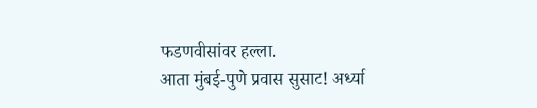फडणवीसांवर हल्ला.
आता मुंबई-पुणे प्रवास सुसाट! अर्ध्या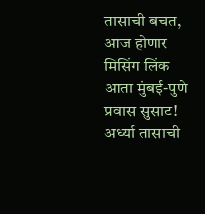तासाची बचत, आज होणार मिसिंग लिंक
आता मुंबई-पुणे प्रवास सुसाट! अर्ध्या तासाची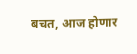बचत, आज होणार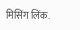मिसिंग लिंक.